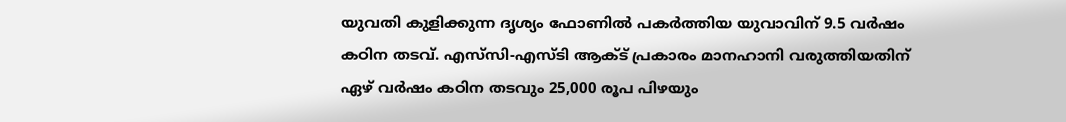യുവതി കുളിക്കുന്ന ദൃശ്യം ഫോണില്‍ പകര്‍ത്തിയ യുവാവിന് 9.5 വര്‍ഷം കഠിന തടവ്. എസ്‌സി-എസ്ടി ആക്ട് പ്രകാരം മാനഹാനി വരുത്തിയതിന് ഏഴ് വര്‍ഷം കഠിന തടവും 25,000 രൂപ പിഴയും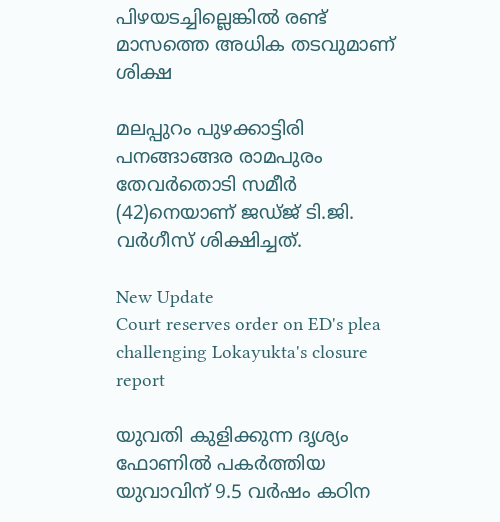പിഴയടച്ചില്ലെങ്കില്‍ രണ്ട് മാസത്തെ അധിക തടവുമാണ് ശിക്ഷ

മലപ്പുറം പുഴക്കാട്ടിരി പനങ്ങാങ്ങര രാമപുരം തേവര്‍തൊടി സമീര്‍ (42)നെയാണ് ജഡ്ജ് ടി.ജി. വര്‍ഗീസ് ശിക്ഷിച്ചത്.

New Update
Court reserves order on ED's plea challenging Lokayukta's closure report

യുവതി കുളിക്കുന്ന ദൃശ്യം ഫോണില്‍ പകര്‍ത്തിയ യുവാവിന് 9.5 വര്‍ഷം കഠിന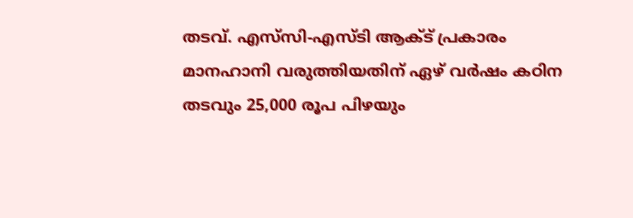തടവ്. എസ്‌സി-എസ്ടി ആക്ട് പ്രകാരം മാനഹാനി വരുത്തിയതിന് ഏഴ് വര്‍ഷം കഠിന തടവും 25,000 രൂപ പിഴയും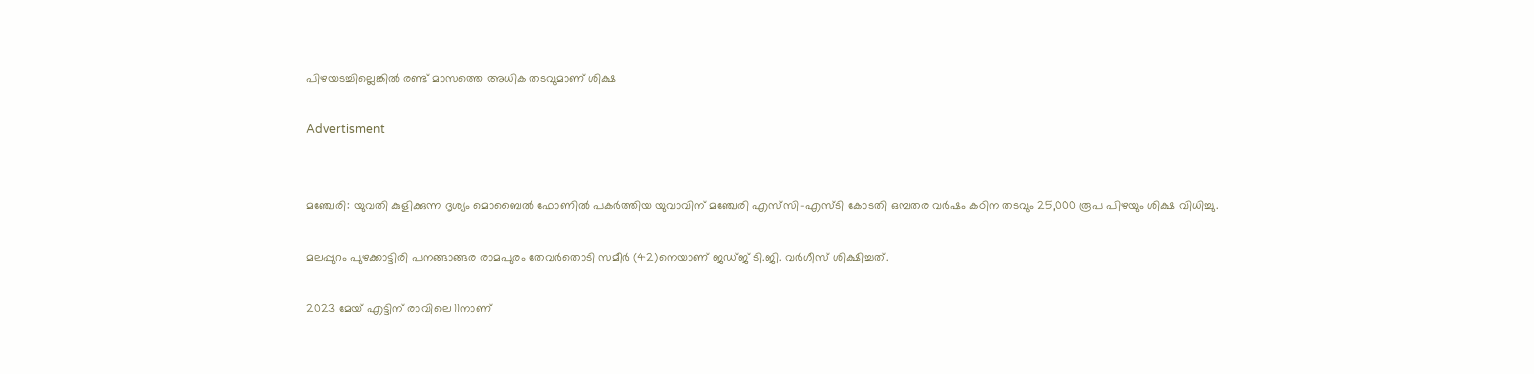പിഴയടച്ചില്ലെങ്കില്‍ രണ്ട് മാസത്തെ അധിക തടവുമാണ് ശിക്ഷ

Advertisment


മഞ്ചേരി: യുവതി കുളിക്കുന്ന ദൃശ്യം മൊബൈല്‍ ഫോണില്‍ പകര്‍ത്തിയ യുവാവിന് മഞ്ചേരി എസ്‌സി-എസ്ടി കോടതി ഒമ്പതര വര്‍ഷം കഠിന തടവും 25,000 രൂപ പിഴയും ശിക്ഷ വിധിച്ചു.

മലപ്പുറം പുഴക്കാട്ടിരി പനങ്ങാങ്ങര രാമപുരം തേവര്‍തൊടി സമീര്‍ (42)നെയാണ് ജഡ്ജ് ടി.ജി. വര്‍ഗീസ് ശിക്ഷിച്ചത്.

2023 മേയ് എട്ടിന് രാവിലെ 11നാണ്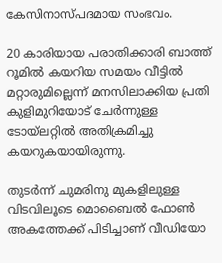കേസിനാസ്പദമായ സംഭവം.

20 കാരിയായ പരാതിക്കാരി ബാത്ത് റൂമില്‍ കയറിയ സമയം വീട്ടില്‍ മറ്റാരുമില്ലെന്ന് മനസിലാക്കിയ പ്രതി കുളിമുറിയോട് ചേര്‍ന്നുള്ള ടോയ്‌ലറ്റില്‍ അതിക്രമിച്ചു കയറുകയായിരുന്നു.

തുടര്‍ന്ന് ചുമരിനു മുകളിലുള്ള വിടവിലൂടെ മൊബൈല്‍ ഫോണ്‍ അകത്തേക്ക് പിടിച്ചാണ് വീഡിയോ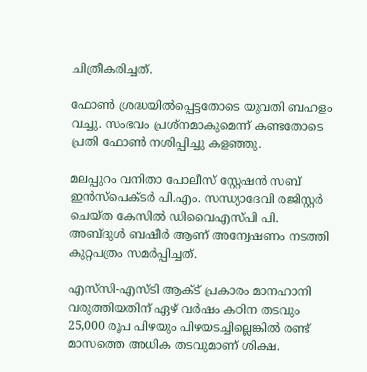ചിത്രീകരിച്ചത്.

ഫോണ്‍ ശ്രദ്ധയില്‍പ്പെട്ടതോടെ യുവതി ബഹളം വച്ചു. സംഭവം പ്രശ്നമാകുമെന്ന് കണ്ടതോടെ പ്രതി ഫോണ്‍ നശിപ്പിച്ചു കളഞ്ഞു.

മലപ്പുറം വനിതാ പോലീസ് സ്റ്റേഷന്‍ സബ് ഇന്‍സ്പെക്ടര്‍ പി.എം. സന്ധ്യാദേവി രജിസ്റ്റര്‍ ചെയ്ത കേസില്‍ ഡിവൈഎസ്പി പി. അബ്ദുള്‍ ബഷീര്‍ ആണ് അന്വേഷണം നടത്തി കുറ്റപത്രം സമര്‍പ്പിച്ചത്.

എസ്‌സി-എസ്ടി ആക്ട് പ്രകാരം മാനഹാനി വരുത്തിയതിന് ഏഴ് വര്‍ഷം കഠിന തടവും 25,000 രൂപ പിഴയും പിഴയടച്ചില്ലെങ്കില്‍ രണ്ട് മാസത്തെ അധിക തടവുമാണ് ശിക്ഷ.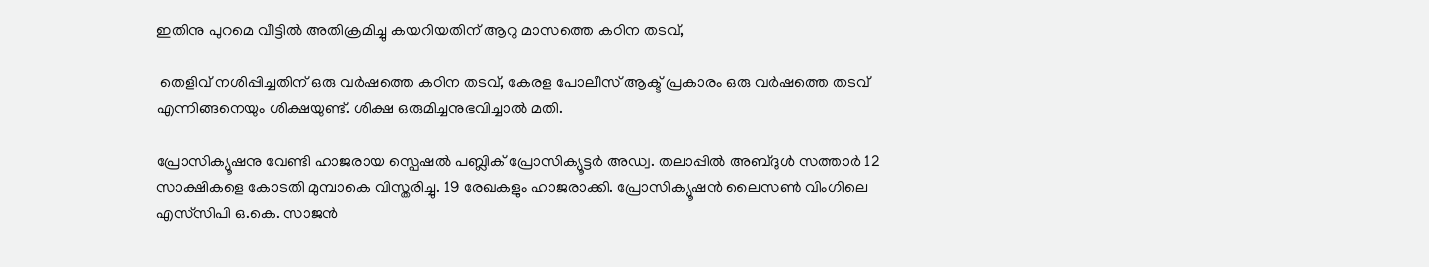ഇതിനു പുറമെ വീട്ടില്‍ അതിക്രമിച്ചു കയറിയതിന് ആറു മാസത്തെ കഠിന തടവ്,

 തെളിവ് നശിപ്പിച്ചതിന് ഒരു വര്‍ഷത്തെ കഠിന തടവ്, കേരള പോലീസ് ആക്ട് പ്രകാരം ഒരു വര്‍ഷത്തെ തടവ് എന്നിങ്ങനെയും ശിക്ഷയുണ്ട്. ശിക്ഷ ഒരുമിച്ചനുഭവിച്ചാല്‍ മതി.

പ്രോസിക്യൂഷനു വേണ്ടി ഹാജരായ സ്പെഷല്‍ പബ്ലിക് പ്രോസിക്യൂട്ടര്‍ അഡ്വ. തലാപ്പില്‍ അബ്ദുള്‍ സത്താര്‍ 12 സാക്ഷികളെ കോടതി മുമ്പാകെ വിസ്തരിച്ചു. 19 രേഖകളും ഹാജരാക്കി. പ്രോസിക്യൂഷന്‍ ലൈസണ്‍ വിംഗിലെ എസ്‌സിപി ഒ.കെ. സാജന്‍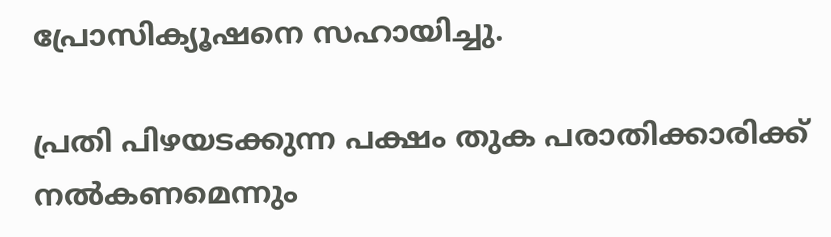പ്രോസിക്യൂഷനെ സഹായിച്ചു.

പ്രതി പിഴയടക്കുന്ന പക്ഷം തുക പരാതിക്കാരിക്ക് നല്‍കണമെന്നും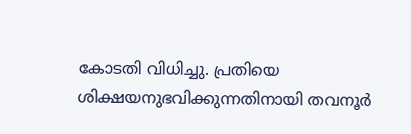കോടതി വിധിച്ചു. പ്രതിയെ ശിക്ഷയനുഭവിക്കുന്നതിനായി തവനൂര്‍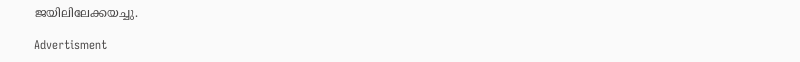ജയിലിലേക്കയച്ചു.

Advertisment